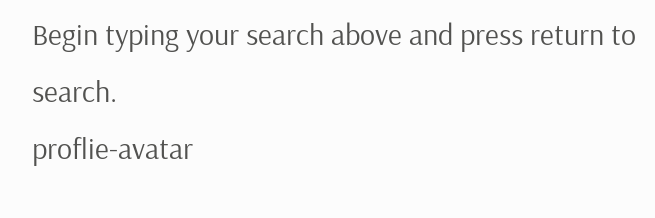Begin typing your search above and press return to search.
proflie-avatar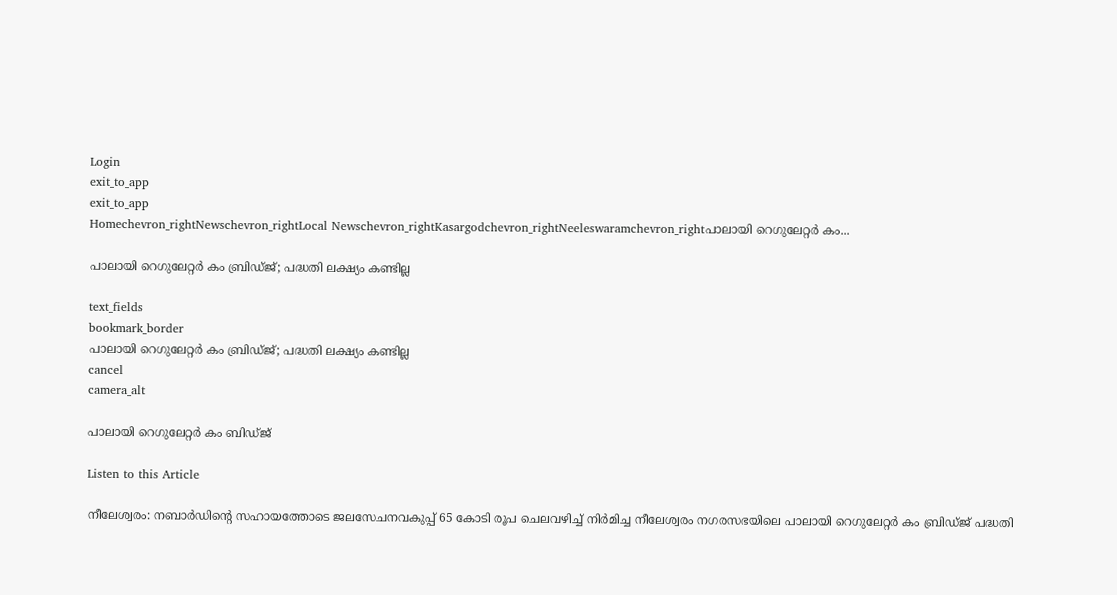Login
exit_to_app
exit_to_app
Homechevron_rightNewschevron_rightLocal Newschevron_rightKasargodchevron_rightNeeleswaramchevron_rightപാലായി റെഗുലേറ്റർ കം...

പാലായി റെഗുലേറ്റർ കം ബ്രിഡ്ജ്; പദ്ധതി ലക്ഷ്യം കണ്ടില്ല

text_fields
bookmark_border
പാലായി റെഗുലേറ്റർ കം ബ്രിഡ്ജ്; പദ്ധതി ലക്ഷ്യം കണ്ടില്ല
cancel
camera_alt

പാലായി റെഗുലേറ്റർ കം ബിഡ്ജ്

Listen to this Article

നീലേശ്വരം: നബാർഡിന്റെ സഹായത്തോടെ ജലസേചനവകുപ്പ് 65 കോടി രൂപ ചെലവഴിച്ച് നിർമിച്ച നീലേശ്വരം നഗരസഭയിലെ പാലായി റെഗുലേറ്റർ കം ബ്രിഡ്ജ് പദ്ധതി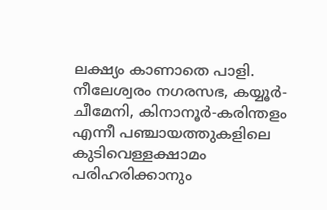ലക്ഷ്യം കാണാതെ പാളി. നീലേശ്വരം നഗരസഭ, കയ്യൂർ-ചീമേനി, കിനാനൂർ-കരിന്തളം എന്നീ പഞ്ചായത്തുകളിലെ കുടിവെള്ളക്ഷാമം പരിഹരിക്കാനും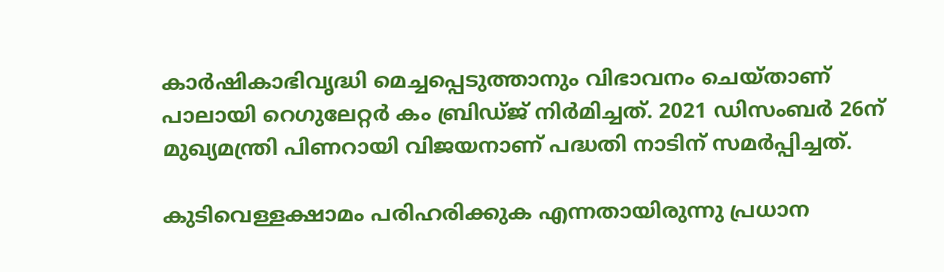കാർഷികാഭിവൃദ്ധി മെച്ചപ്പെടുത്താനും വിഭാവനം ചെയ്താണ് പാലായി റെഗുലേറ്റർ കം ബ്രിഡ്ജ് നിർമിച്ചത്. 2021 ഡിസംബർ 26ന് മുഖ്യമന്ത്രി പിണറായി വിജയനാണ് പദ്ധതി നാടിന് സമർപ്പിച്ചത്.

കുടിവെള്ളക്ഷാമം പരിഹരിക്കുക എന്നതായിരുന്നു പ്രധാന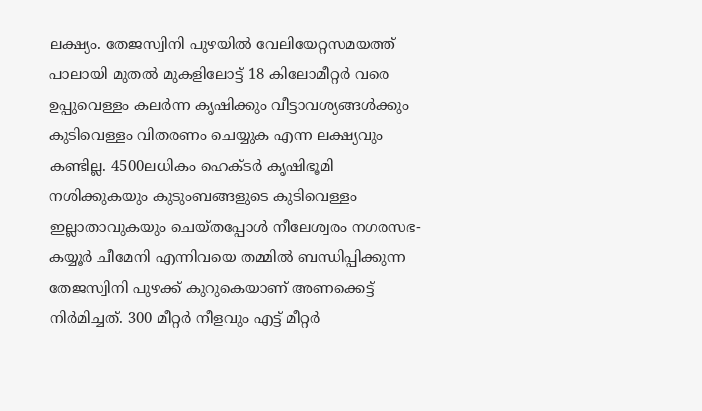ലക്ഷ്യം. തേജസ്വിനി പുഴയിൽ വേലിയേറ്റസമയത്ത് പാലായി മുതൽ മുകളിലോട്ട് 18 കിലോമീറ്റർ വരെ ഉപ്പുവെള്ളം കലർന്ന കൃഷിക്കും വീട്ടാവശ്യങ്ങൾക്കും കുടിവെള്ളം വിതരണം ചെയ്യുക എന്ന ലക്ഷ്യവും കണ്ടില്ല. 4500ലധികം ഹെക്ടർ കൃഷിഭൂമി നശിക്കുകയും കുടുംബങ്ങളുടെ കുടിവെള്ളം ഇല്ലാതാവുകയും ചെയ്തപ്പോൾ നീലേശ്വരം നഗരസഭ-കയ്യൂർ ചീമേനി എന്നിവയെ തമ്മിൽ ബന്ധിപ്പിക്കുന്ന തേജസ്വിനി പുഴക്ക് കുറുകെയാണ് അണക്കെട്ട് നിർമിച്ചത്. 300 മീറ്റർ നീളവും എട്ട് മീറ്റർ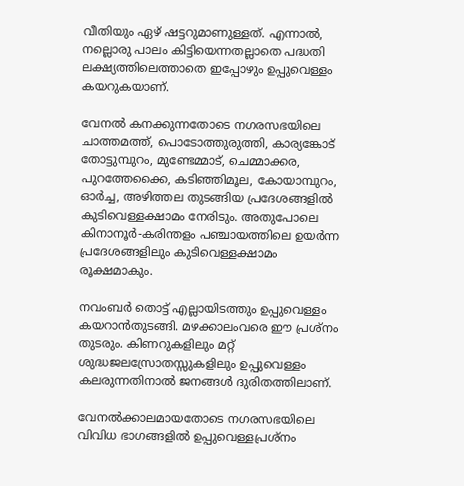വീതിയും ഏഴ് ഷട്ടറുമാണുള്ളത്. എന്നാൽ, നല്ലൊരു പാലം കിട്ടിയെന്നതല്ലാതെ പദ്ധതി ലക്ഷ്യത്തിലെത്താതെ ഇപ്പോഴും ഉപ്പുവെള്ളം കയറുകയാണ്.

വേനൽ കനക്കുന്നതോടെ നഗരസഭയിലെ ചാത്തമത്ത്, പൊടോത്തുരുത്തി, കാര്യങ്കോട് തോട്ടുമ്പുറം, മുണ്ടേമ്മാട്, ചെമ്മാക്കര, പുറത്തേക്കൈ, കടിഞ്ഞിമൂല, കോയാമ്പുറം, ഓർച്ച, അഴിത്തല തുടങ്ങിയ പ്രദേശങ്ങളിൽ കുടിവെള്ളക്ഷാമം നേരിടും. അതുപോലെ കിനാനൂർ-കരിന്തളം പഞ്ചായത്തിലെ ഉയർന്ന പ്രദേശങ്ങളിലും കുടിവെള്ളക്ഷാമം രൂക്ഷമാകും.

നവംബർ തൊട്ട് എല്ലായിടത്തും ഉപ്പുവെള്ളം കയറാൻതുടങ്ങി. മഴക്കാലംവരെ ഈ പ്രശ്നം തുടരും. കിണറുകളിലും മറ്റ് ശുദ്ധജലസ്രോതസ്സുകളിലും ഉപ്പുവെള്ളം കലരുന്നതിനാൽ ജനങ്ങൾ ദുരിതത്തിലാണ്.

വേനൽക്കാലമായതോടെ നഗരസഭയിലെ വിവിധ ഭാഗങ്ങളിൽ ഉപ്പുവെള്ളപ്രശ്നം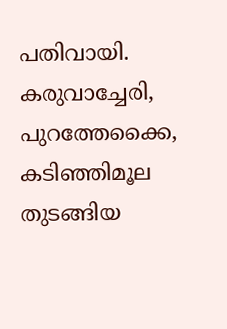പതിവായി. കരുവാച്ചേരി, പുറത്തേക്കൈ, കടിഞ്ഞിമൂല തുടങ്ങിയ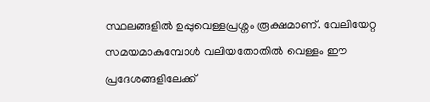സ്ഥലങ്ങളിൽ ഉപ്പുവെള്ളപ്രശ്നം രൂക്ഷമാണ്. വേലിയേറ്റ സമയമാകുമ്പോൾ വലിയതോതിൽ വെള്ളം ഈ പ്രദേശങ്ങളിലേക്ക്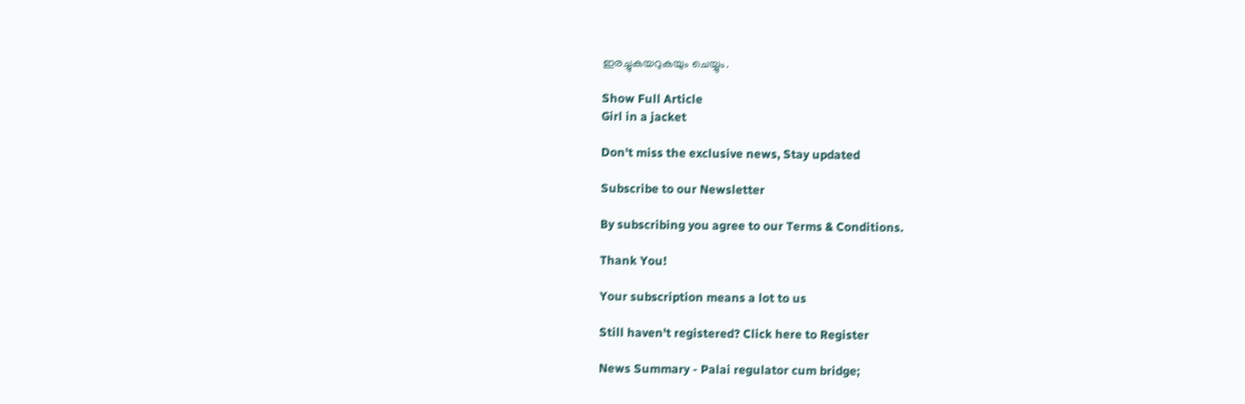ഇരച്ചുകയറുകയും ചെയ്യും.

Show Full Article
Girl in a jacket

Don't miss the exclusive news, Stay updated

Subscribe to our Newsletter

By subscribing you agree to our Terms & Conditions.

Thank You!

Your subscription means a lot to us

Still haven't registered? Click here to Register

News Summary - Palai regulator cum bridge;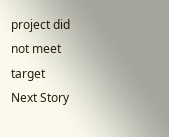project did not meet target
Next Story